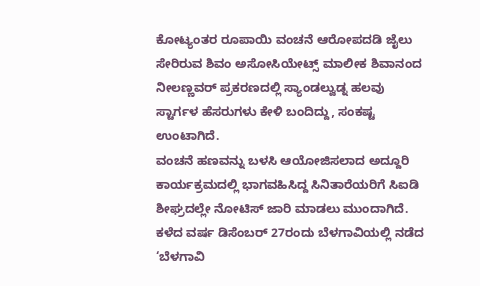ಕೋಟ್ಯಂತರ ರೂಪಾಯಿ ವಂಚನೆ ಆರೋಪದಡಿ ಜೈಲು ಸೇರಿರುವ ಶಿವಂ ಅಸೋಸಿಯೇಟ್ಸ್ ಮಾಲೀಕ ಶಿವಾನಂದ ನೀಲಣ್ಣವರ್ ಪ್ರಕರಣದಲ್ಲಿ ಸ್ಯಾಂಡಲ್ವುಡ್ನ ಹಲವು ಸ್ಟಾರ್ಗಳ ಹೆಸರುಗಳು ಕೇಳಿ ಬಂದಿದ್ದು, ಸಂಕಷ್ಟ ಉಂಟಾಗಿದೆ.
ವಂಚನೆ ಹಣವನ್ನು ಬಳಸಿ ಆಯೋಜಿಸಲಾದ ಅದ್ದೂರಿ ಕಾರ್ಯಕ್ರಮದಲ್ಲಿ ಭಾಗವಹಿಸಿದ್ದ ಸಿನಿತಾರೆಯರಿಗೆ ಸಿಐಡಿ ಶೀಘ್ರದಲ್ಲೇ ನೋಟಿಸ್ ಜಾರಿ ಮಾಡಲು ಮುಂದಾಗಿದೆ. ಕಳೆದ ವರ್ಷ ಡಿಸೆಂಬರ್ 27ರಂದು ಬೆಳಗಾವಿಯಲ್ಲಿ ನಡೆದ ‘ಬೆಳಗಾವಿ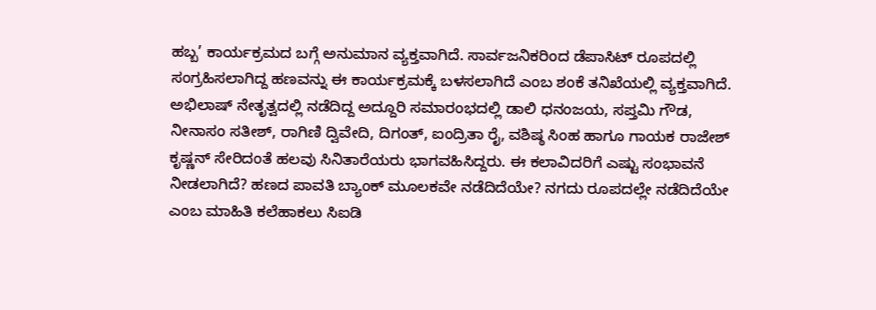ಹಬ್ಬ’ ಕಾರ್ಯಕ್ರಮದ ಬಗ್ಗೆ ಅನುಮಾನ ವ್ಯಕ್ತವಾಗಿದೆ. ಸಾರ್ವಜನಿಕರಿಂದ ಡೆಪಾಸಿಟ್ ರೂಪದಲ್ಲಿ ಸಂಗ್ರಹಿಸಲಾಗಿದ್ದ ಹಣವನ್ನು ಈ ಕಾರ್ಯಕ್ರಮಕ್ಕೆ ಬಳಸಲಾಗಿದೆ ಎಂಬ ಶಂಕೆ ತನಿಖೆಯಲ್ಲಿ ವ್ಯಕ್ತವಾಗಿದೆ.
ಅಭಿಲಾಷ್ ನೇತೃತ್ವದಲ್ಲಿ ನಡೆದಿದ್ದ ಅದ್ದೂರಿ ಸಮಾರಂಭದಲ್ಲಿ ಡಾಲಿ ಧನಂಜಯ, ಸಪ್ತಮಿ ಗೌಡ, ನೀನಾಸಂ ಸತೀಶ್, ರಾಗಿಣಿ ದ್ವಿವೇದಿ, ದಿಗಂತ್, ಐಂದ್ರಿತಾ ರೈ, ವಶಿಷ್ಠ ಸಿಂಹ ಹಾಗೂ ಗಾಯಕ ರಾಜೇಶ್ ಕೃಷ್ಣನ್ ಸೇರಿದಂತೆ ಹಲವು ಸಿನಿತಾರೆಯರು ಭಾಗವಹಿಸಿದ್ದರು. ಈ ಕಲಾವಿದರಿಗೆ ಎಷ್ಟು ಸಂಭಾವನೆ ನೀಡಲಾಗಿದೆ? ಹಣದ ಪಾವತಿ ಬ್ಯಾಂಕ್ ಮೂಲಕವೇ ನಡೆದಿದೆಯೇ? ನಗದು ರೂಪದಲ್ಲೇ ನಡೆದಿದೆಯೇ ಎಂಬ ಮಾಹಿತಿ ಕಲೆಹಾಕಲು ಸಿಐಡಿ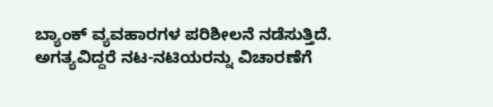ಬ್ಯಾಂಕ್ ವ್ಯವಹಾರಗಳ ಪರಿಶೀಲನೆ ನಡೆಸುತ್ತಿದೆ.
ಅಗತ್ಯವಿದ್ದರೆ ನಟ-ನಟಿಯರನ್ನು ವಿಚಾರಣೆಗೆ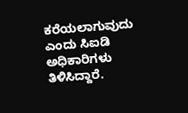ಕರೆಯಲಾಗುವುದು ಎಂದು ಸಿಐಡಿ ಅಧಿಕಾರಿಗಳು ತಿಳಿಸಿದ್ದಾರೆ.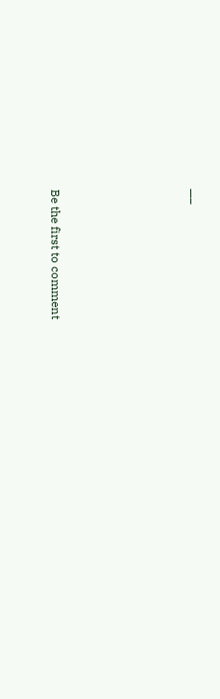—–





Be the first to comment